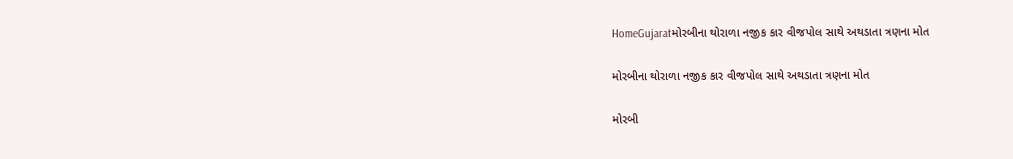HomeGujaratમોરબીના થોરાળા નજીક કાર વીજપોલ સાથે અથડાતા ત્રણના મોત

મોરબીના થોરાળા નજીક કાર વીજપોલ સાથે અથડાતા ત્રણના મોત

મોરબી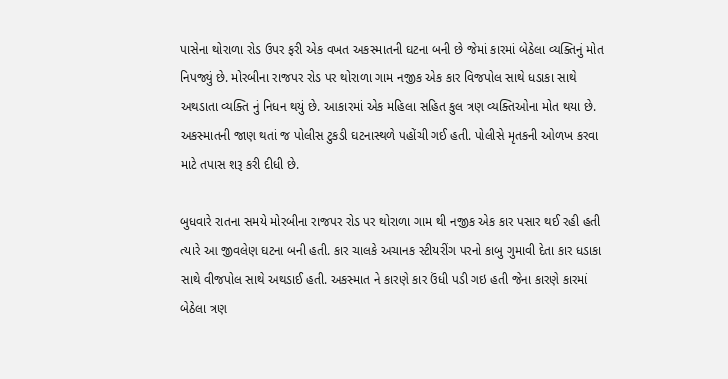પાસેના થોરાળા રોડ ઉપર ફરી એક વખત અકસ્માતની ઘટના બની છે જેમાં કારમાં બેઠેલા વ્યક્તિનું મોત નિપજ્યું છે. મોરબીના રાજપર રોડ પર થોરાળા ગામ નજીક એક કાર વિજપોલ સાથે ધડાકા સાથે અથડાતા વ્યક્તિ નું નિધન થયું છે. આકારમાં એક મહિલા સહિત કુલ ત્રણ વ્યક્તિઓના મોત થયા છે. અકસ્માતની જાણ થતાં જ પોલીસ ટુકડી ઘટનાસ્થળે પહોંચી ગઈ હતી. પોલીસે મૃતકની ઓળખ કરવા માટે તપાસ શરૂ કરી દીધી છે.

બુધવારે રાતના સમયે મોરબીના રાજપર રોડ પર થોરાળા ગામ થી નજીક એક કાર પસાર થઈ રહી હતી ત્યારે આ જીવલેણ ઘટના બની હતી. કાર ચાલકે અચાનક સ્ટીયરીંગ પરનો કાબુ ગુમાવી દેતા કાર ધડાકા સાથે વીજપોલ સાથે અથડાઈ હતી. અકસ્માત ને કારણે કાર ઉંધી પડી ગઇ હતી જેના કારણે કારમાં બેઠેલા ત્રણ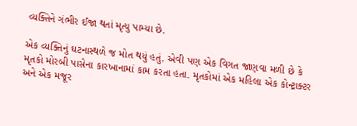વ્યક્તિને ગંભીર ઈજા થતાં મૃત્યુ પામ્યા છે.

એક વ્યક્તિનું ઘટનાસ્થળે જ મોત થયું હતું. એવી પણ એક વિગત જાણવા મળી છે કે મૃતકો મોરબી પાસેના કારખાનામાં કામ કરતા હતા. મૃતકોમાં એક મહિલા એક કોન્ટ્રાક્ટર અને એક મજૂર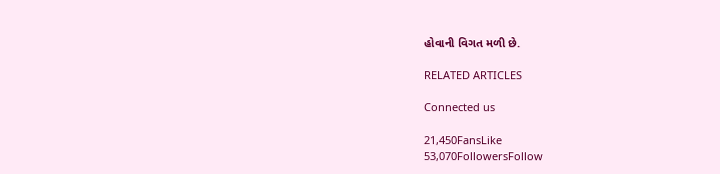હોવાની વિગત મળી છે.

RELATED ARTICLES

Connected us

21,450FansLike
53,070FollowersFollow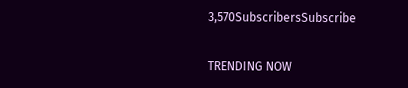3,570SubscribersSubscribe

TRENDING NOW